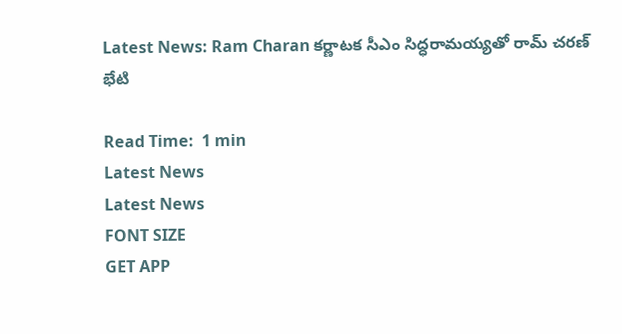Latest News: Ram Charan క‌ర్ణాట‌క సీఎం సిద్ధరామయ్యతో రామ్ చ‌ర‌ణ్ భేటి

Read Time:  1 min
Latest News
Latest News
FONT SIZE
GET APP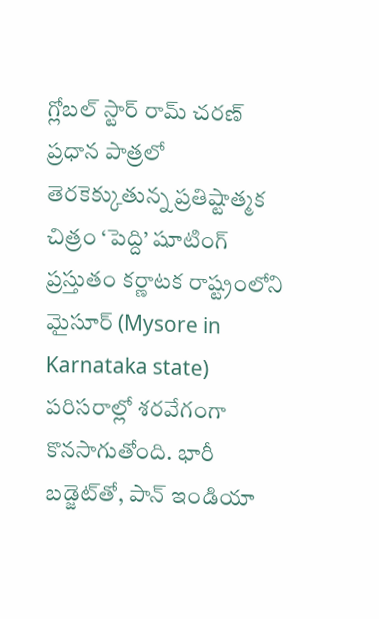గ్లోబల్ స్టార్ రామ్ చరణ్ ప్రధాన పాత్రలో తెరకెక్కుతున్న ప్రతిష్టాత్మక చిత్రం ‘పెద్ది’ షూటింగ్ ప్రస్తుతం కర్ణాటక రాష్ట్రంలోని మైసూర్ (Mysore in Karnataka state) పరిసరాల్లో శరవేగంగా కొనసాగుతోంది. భారీ బడ్జెట్‌తో, పాన్ ఇండియా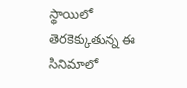స్థాయిలో తెరకెక్కుతున్న ఈ సినిమాలో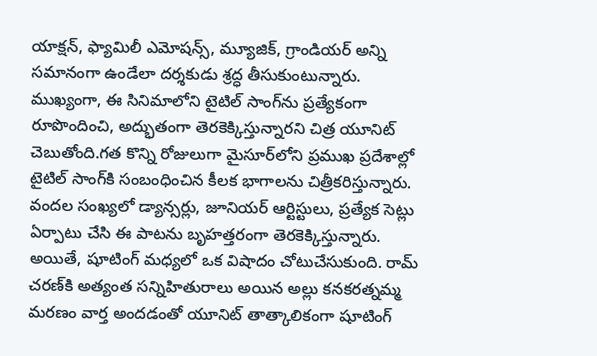యాక్షన్, ఫ్యామిలీ ఎమోషన్స్, మ్యూజిక్, గ్రాండియర్ అన్ని సమానంగా ఉండేలా దర్శకుడు శ్రద్ధ తీసుకుంటున్నారు. ముఖ్యంగా, ఈ సినిమాలోని టైటిల్ సాంగ్‌ను ప్రత్యేకంగా రూపొందించి, అద్భుతంగా తెరకెక్కిస్తున్నారని చిత్ర యూనిట్ చెబుతోంది.గత కొన్ని రోజులుగా మైసూర్‌లోని ప్రముఖ ప్రదేశాల్లో టైటిల్ సాంగ్‌కి సంబంధించిన కీలక భాగాలను చిత్రీకరిస్తున్నారు. వందల సంఖ్యలో డ్యాన్సర్లు, జూనియర్ ఆర్టిస్టులు, ప్రత్యేక సెట్లు ఏర్పాటు చేసి ఈ పాటను బృహత్తరంగా తెరకెక్కిస్తున్నారు. అయితే, షూటింగ్ మధ్యలో ఒక విషాదం చోటుచేసుకుంది. రామ్ చరణ్‌కి అత్యంత సన్నిహితురాలు అయిన అల్లు కనకరత్నమ్మ మరణం వార్త అందడంతో యూనిట్ తాత్కాలికంగా షూటింగ్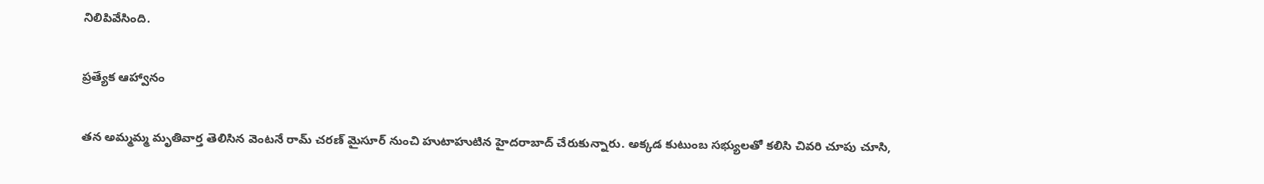నిలిపివేసింది.

ప్రత్యేక ఆహ్వానం

తన అమ్మమ్మ మృతివార్త తెలిసిన వెంటనే రామ్ చరణ్ మైసూర్ నుంచి హుటాహుటిన హైదరాబాద్ చేరుకున్నారు. అక్కడ కుటుంబ సభ్యులతో కలిసి చివరి చూపు చూసి,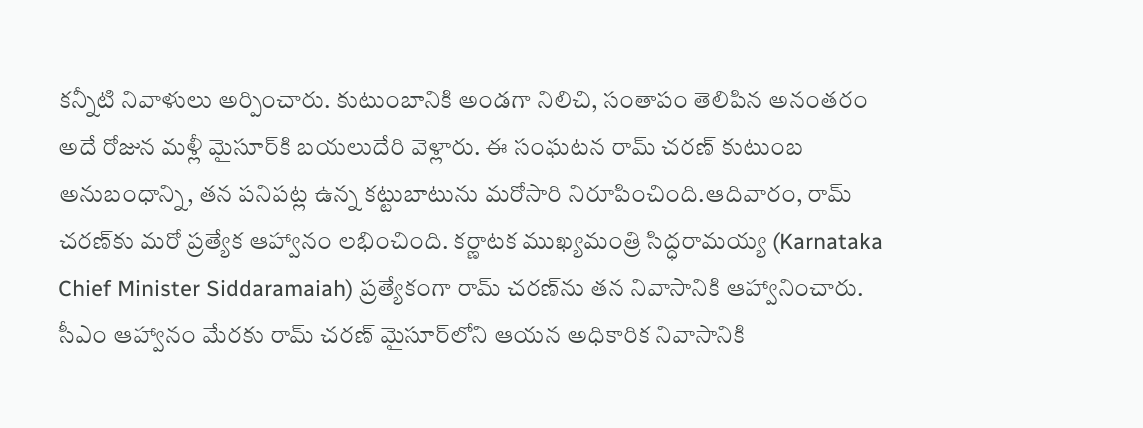కన్నీటి నివాళులు అర్పించారు. కుటుంబానికి అండగా నిలిచి, సంతాపం తెలిపిన అనంతరం అదే రోజున మళ్లీ మైసూర్‌కి బయలుదేరి వెళ్లారు. ఈ సంఘటన రామ్ చరణ్ కుటుంబ అనుబంధాన్ని, తన పనిపట్ల ఉన్న కట్టుబాటును మరోసారి నిరూపించింది.ఆదివారం, రామ్ చరణ్‌కు మరో ప్రత్యేక ఆహ్వానం లభించింది. కర్ణాటక ముఖ్యమంత్రి సిద్ధరామయ్య (Karnataka Chief Minister Siddaramaiah) ప్రత్యేకంగా రామ్ చరణ్‌ను తన నివాసానికి ఆహ్వానించారు. సీఎం ఆహ్వానం మేరకు రామ్ చరణ్ మైసూర్‌లోని ఆయన అధికారిక నివాసానికి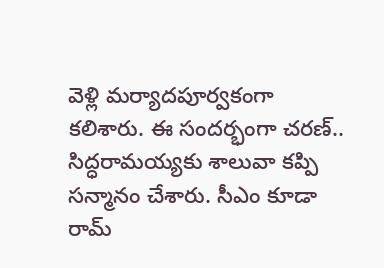వెళ్లి మర్యాదపూర్వకంగా కలిశారు. ఈ సందర్భంగా చరణ్.. సిద్ధరామయ్యకు శాలువా కప్పి సన్మానం చేశారు. సీఎం కూడా రామ్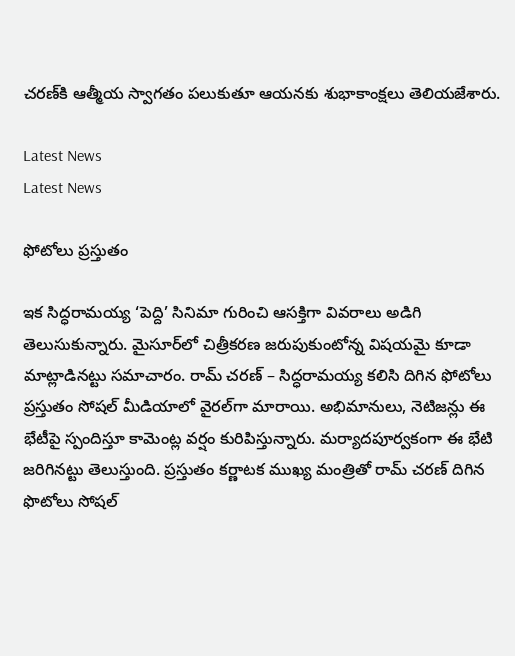చరణ్‌కి ఆత్మీయ స్వాగతం పలుకుతూ ఆయనకు శుభాకాంక్షలు తెలియజేశారు.

Latest News
Latest News

ఫోటోలు ప్రస్తుతం

ఇక‌ సిద్ధరామయ్య ‘పెద్ది’ సినిమా గురించి ఆసక్తిగా వివరాలు అడిగి తెలుసుకున్నారు. మైసూర్‌లో చిత్రీకరణ జరుపుకుంటోన్న విషయమై కూడా మాట్లాడినట్టు సమాచారం. రామ్ చరణ్ – సిద్ధరామయ్య కలిసి దిగిన ఫోటోలు ప్రస్తుతం సోషల్ మీడియాలో వైరల్‌గా మారాయి. అభిమానులు, నెటిజన్లు ఈ భేటీపై స్పందిస్తూ కామెంట్ల వర్షం కురిపిస్తున్నారు. మర్యాదపూర్వకంగా ఈ భేటి జ‌రిగిన‌ట్టు తెలుస్తుంది. ప్ర‌స్తుతం కర్ణాట‌క ముఖ్య మంత్రితో రామ్ చ‌ర‌ణ్ దిగిన ఫొటోలు సోష‌ల్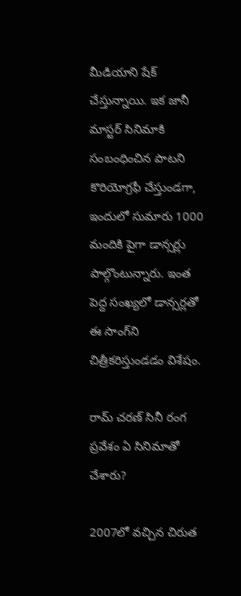మీడియాని షేక్ చేస్తున్నాయి. ఇక జానీ మాస్టర్ సినిమాకి సంబంధించిన పాటని కొరియోగ్రఫీ చేస్తుండ‌గా, ఇందులో సుమారు 1000 మందికి పైగా డాన్సర్లు పాల్గొంటున్నారు. ఇంత పెద్ద సంఖ్యలో డాన్సర్లతో ఈ సాంగ్‌ని చిత్రీక‌రిస్తుండ‌డం విశేషం.

రామ్ చరణ్ సినీ రంగ ప్రవేశం ఏ సినిమాతో చేశారు?

2007లో వచ్చిన చిరుత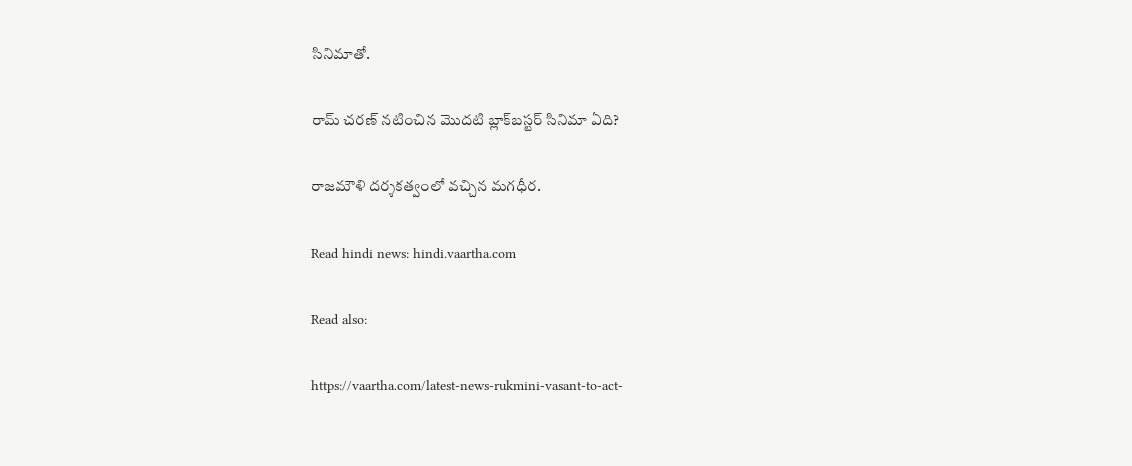సినిమాతో.

రామ్ చరణ్ నటించిన మొదటి బ్లాక్‌బస్టర్ సినిమా ఏది?

రాజమౌళి దర్శకత్వంలో వచ్చిన మగధీర.

Read hindi news: hindi.vaartha.com

Read also:

https://vaartha.com/latest-news-rukmini-vasant-to-act-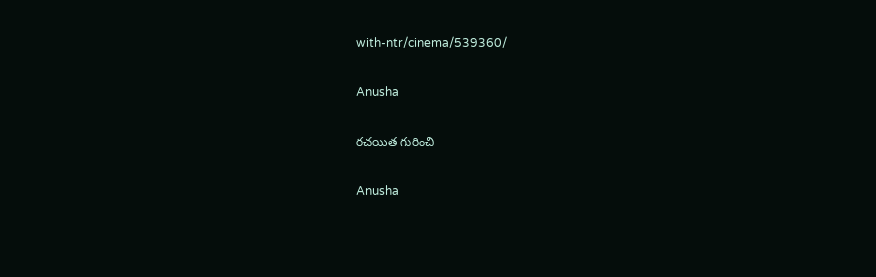with-ntr/cinema/539360/

Anusha

రచయిత గురించి

Anusha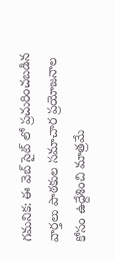గమనిక: ఈ వెబ్ సైట్ లో ప్రచురించబడిన వార్తలు పాఠకుల సమాచార ప్రయోజనాల కోసం ఉద్దేశించి మాత్రమే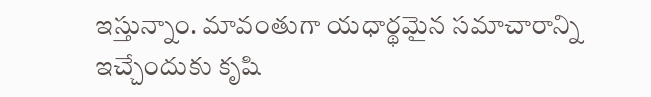ఇస్తున్నాం. మావంతుగా యధార్థమైన సమాచారాన్ని ఇచ్చేందుకు కృషి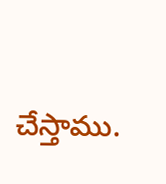చేస్తాము.